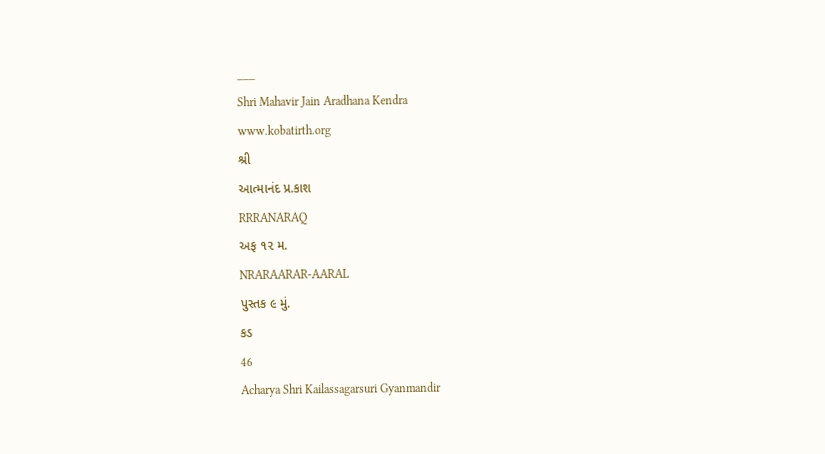___
Shri Mahavir Jain Aradhana Kendra
www.kobatirth.org
શ્રી
આત્માનંદ પ્ર.કાશ
RRRANARAQ
અફ ૧૨ મ.
NRARAARAR-AARAL
પુસ્તક ૯ મું.
કડ
46
Acharya Shri Kailassagarsuri Gyanmandir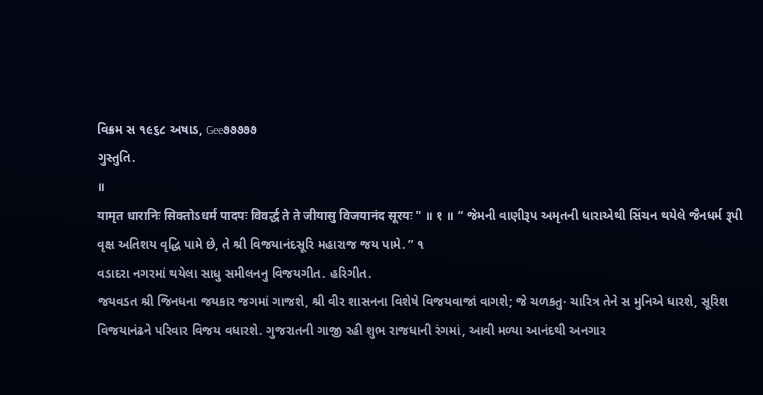વિક્રમ સ ૧૯૬૮ અષાડ, Gee૭૭૭૭૭
ગુસ્તુતિ.
॥
यामृत धारानिः सिक्तोऽधर्म पादपः विवर्द्ध ते ते जीयासु विजयानंद सूरयः " ॥ १ ॥ “ જેમની વાણીરૂપ અમૃતની ધારાએથી સિંચન થયેલે જૈનધર્મ રૂપી વૃક્ષ અતિશય વૃદ્ધિ પામે છે, તે શ્રી વિજયાનંદસૂરિ મહારાજ જય પામે. ” ૧
વડાદરા નગરમાં થયેલા સાધુ સમીલનનુ વિજયગીત. હરિગીત.
જયવડત શ્રી જિનધના જયકાર જગમાં ગાજશે, શ્રી વીર શાસનના વિશેષે વિજયવાજાં વાગશે; જે ચળકતુ· ચારિત્ર તેને સ મુનિએ ધારશે, સૂરિશ વિજયાનંઢને પરિવાર વિજય વધારશે. ગુજરાતની ગાજી રહી શુભ રાજધાની રંગમાં, આવી મળ્યા આનંદથી અનગાર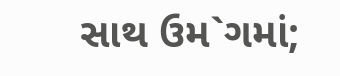સાથ ઉમ`ગમાં;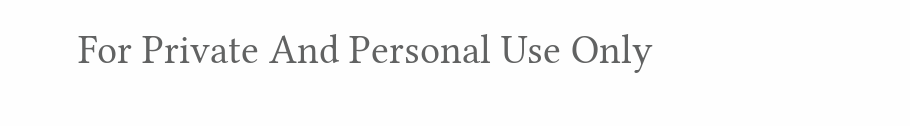For Private And Personal Use Only